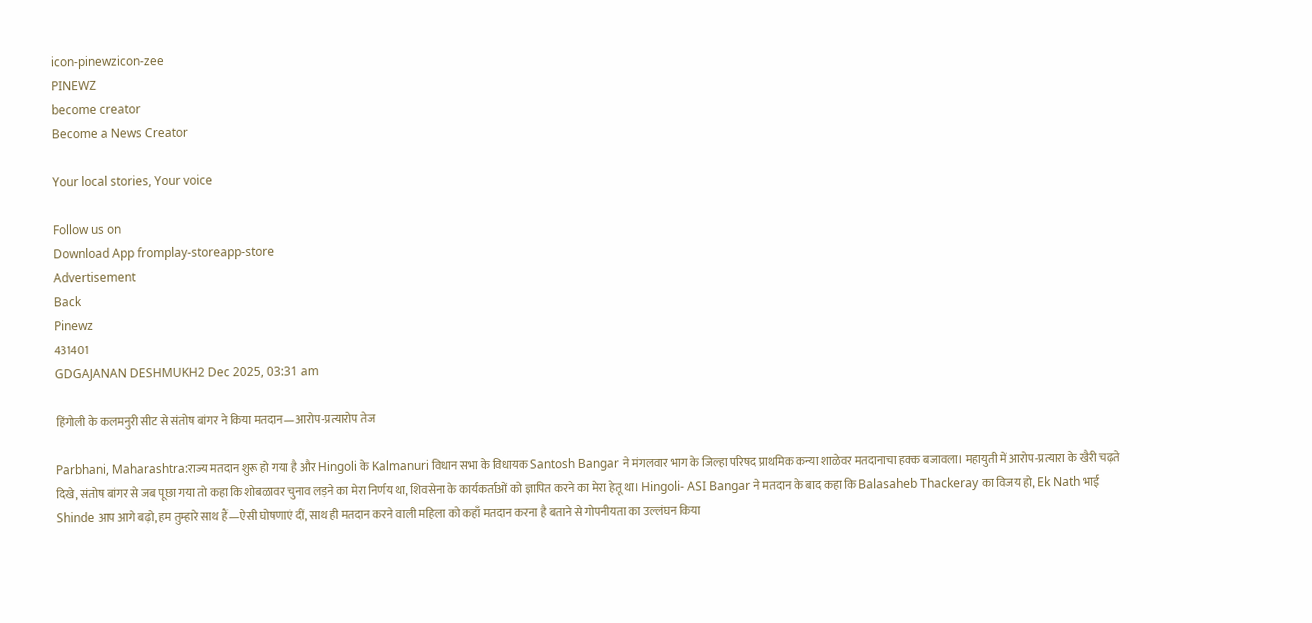icon-pinewzicon-zee
PINEWZ
become creator
Become a News Creator

Your local stories, Your voice

Follow us on
Download App fromplay-storeapp-store
Advertisement
Back
Pinewz
431401
GDGAJANAN DESHMUKH2 Dec 2025, 03:31 am

हिंगोली के कलमनुरी सीट से संतोष बांगर ने किया मतदान—आरोप-प्रत्यारोप तेज

Parbhani, Maharashtra:राज्य मतदान शुरू हो गया है और Hingoli के Kalmanuri विधान सभा के विधायक Santosh Bangar ने मंगलवार भाग के जिल्हा परिषद प्राथमिक कन्या शाळेवर मतदानाचा हक्क बजावला। महायुती में आरोप-प्रत्यारा के खैरी चढ़ते दिखे, संतोष बांगर से जब पूछा गया तो कहा कि शोबळावर चुनाव लड़ने का मेरा निर्णय था, शिवसेना के कार्यकर्ताओं को ज्ञापित करने का मेरा हेतू था। Hingoli- ASI Bangar ने मतदान के बाद कहा कि Balasaheb Thackeray का विजय हो, Ek Nath भाई Shinde आप आगे बढ़ो, हम तुम्हारे साथ हैं—ऐसी घोषणाएं दीं, साथ ही मतदान करने वाली महिला को कहाँ मतदान करना है बताने से गोपनीयता का उल्लंघन किया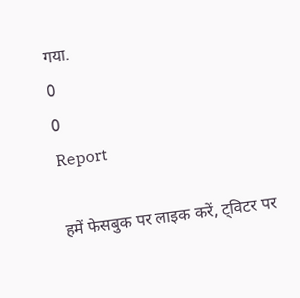गया.
0
0
Report

हमें फेसबुक पर लाइक करें, ट्विटर पर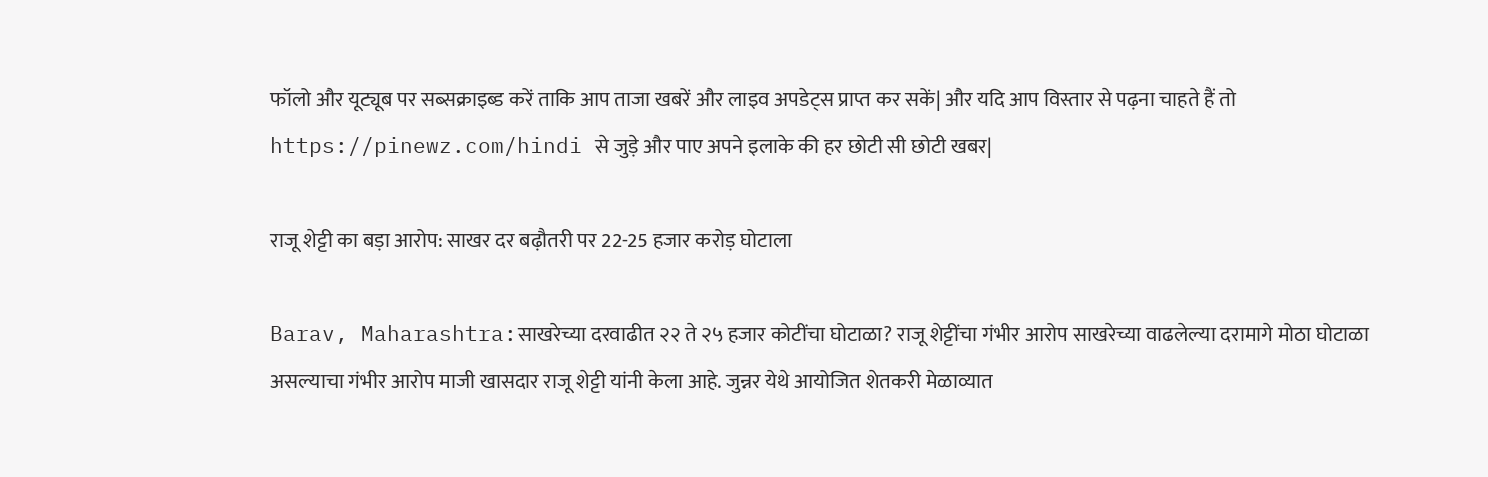फॉलो और यूट्यूब पर सब्सक्राइब्ड करें ताकि आप ताजा खबरें और लाइव अपडेट्स प्राप्त कर सकें| और यदि आप विस्तार से पढ़ना चाहते हैं तो https://pinewz.com/hindi से जुड़े और पाए अपने इलाके की हर छोटी सी छोटी खबर|

राजू शेट्टी का बड़ा आरोप: साखर दर बढ़ौतरी पर 22-25 हजार करोड़ घोटाला

Barav, Maharashtra:साखरेच्या दरवाढीत २२ ते २५ हजार कोटींचा घोटाळा? राजू शेट्टींचा गंभीर आरोप साखरेच्या वाढलेल्या दरामागे मोठा घोटाळा असल्याचा गंभीर आरोप माजी खासदार राजू शेट्टी यांनी केला आहे. जुन्नर येथे आयोजित शेतकरी मेळाव्यात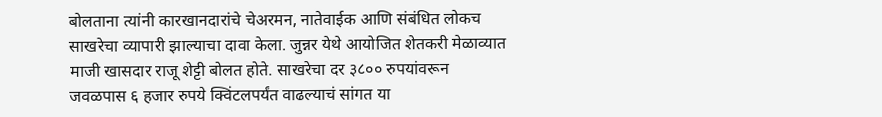बोलताना त्यांनी कारखानदारांचे चेअरमन, नातेवाईक आणि संबंधित लोकच साखरेचा व्यापारी झाल्याचा दावा केला. जुन्नर येथे आयोजित शेतकरी मेळाव्यात माजी खासदार राजू शेट्टी बोलत होते. साखरेचा दर ३८०० रुपयांवरून जवळपास ६ हजार रुपये क्विंटलपर्यंत वाढल्याचं सांगत या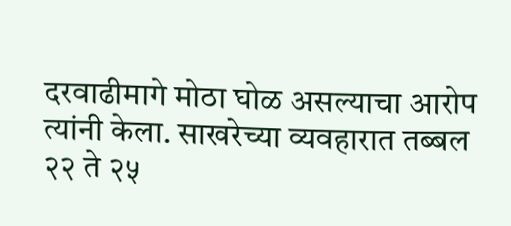दरवाढीमागे मोठा घोळ असल्याचा आरोप त्यांनी केला. साखरेच्या व्यवहारात तब्बल २२ ते २५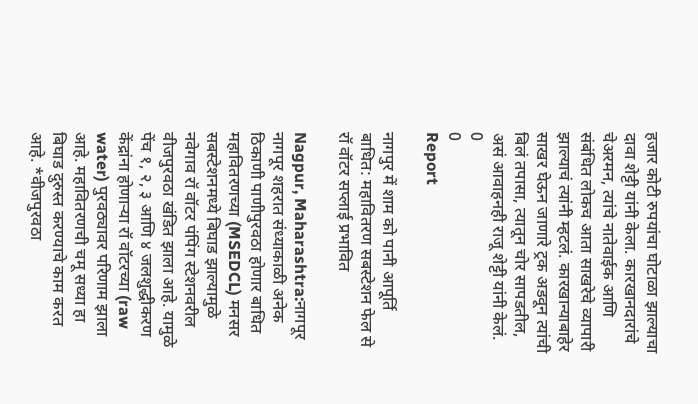हजार कोटी रुपयांचा घोटाळा झाल्याचा दावा शेट्टी यांनी केला. कारखानदारांचे चेअरमन, त्यांचे नातेवाईक आणि संबंधित लोकच आता साखरेचे व्यापारी झाल्याचं त्यांनी म्हटलं. कारखान्याबाहेर साखर घेऊन जाणारे ट्रक अडवून त्यांची बिलं तपासा, त्यातून चोर सापडतील, असं आवाहनही राजू शेट्टी यांनी केलं.
0
0
Report

नागपुर में शाम को पानी आपूर्ति बाधित: महावितरण सबस्टेशन फेल से रॉ वॉटर सप्लाई प्रभावित

Nagpur, Maharashtra:नागपूर नागपूर शहरात संध्याकाळी अनेक ठिकाणी पाणीपुरवठा होणार बाधित महावितरणच्या (MSEDCL) मनसर सबस्टेशनमध्ये बिघाड झाल्यामुळे नवेगाव रॉ वॉटर पंपिंग स्टेशनवरील वीजपुरवठा खंडित झाला आहे. यामुळे पेंच १, २, ३ आणि ४ जलशुद्धीकरण केंद्रांना होणाऱ्या रॉ वॉटरच्या (raw water) पुरवठ्यावर परिणाम झाला आहे. महावितरणची चमू सध्या हा बिघाड दुरुस्त करण्याचे काम करत आहे. *वीजपुरवठा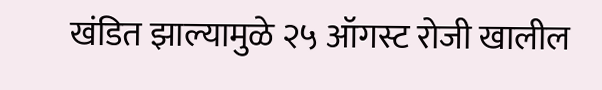खंडित झाल्यामुळे २५ ऑगस्ट रोजी खालील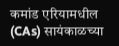कमांड एरियामधील (CAs) सायंकाळच्या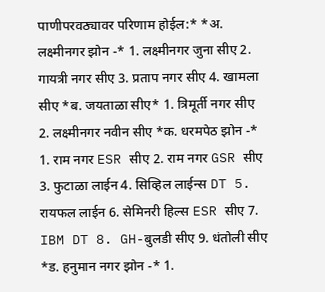पाणीपरवठ्यावर परिणाम होईल:* *अ. लक्ष्मीनगर झोन -* 1. लक्ष्मीनगर जुना सीए 2. गायत्री नगर सीए 3. प्रताप नगर सीए 4. खामला सीए *ब. जयताळा सीए* 1. त्रिमूर्ती नगर सीए 2. लक्ष्मीनगर नवीन सीए *क. धरमपेठ झोन -* 1. राम नगर ESR सीए 2. राम नगर GSR सीए 3. फुटाळा लाईन 4. सिव्हिल लाईन्स DT 5. रायफल लाईन 6. सेमिनरी हिल्स ESR सीए 7. IBM DT 8. GH-बुलडी सीए 9. धंतोली सीए *ड. हनुमान नगर झोन -* 1.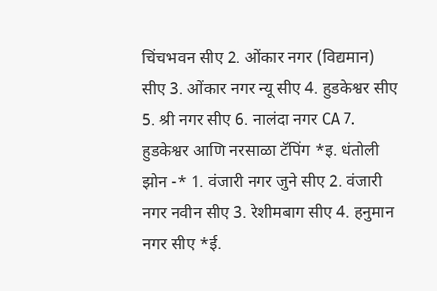चिंचभवन सीए 2. ओंकार नगर (विद्यमान) सीए 3. ओंकार नगर न्यू सीए 4. हुडकेश्वर सीए 5. श्री नगर सीए 6. नालंदा नगर CA 7. हुडकेश्वर आणि नरसाळा टॅपिंग *इ. धंतोली झोन -* 1. वंजारी नगर जुने सीए 2. वंजारी नगर नवीन सीए 3. रेशीमबाग सीए 4. हनुमान नगर सीए *ई.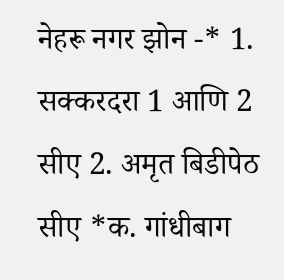नेहरू नगर झोन -* 1. सक्करदरा 1 आणि 2 सीए 2. अमृत बिडीपेठ सीए *क. गांधीबाग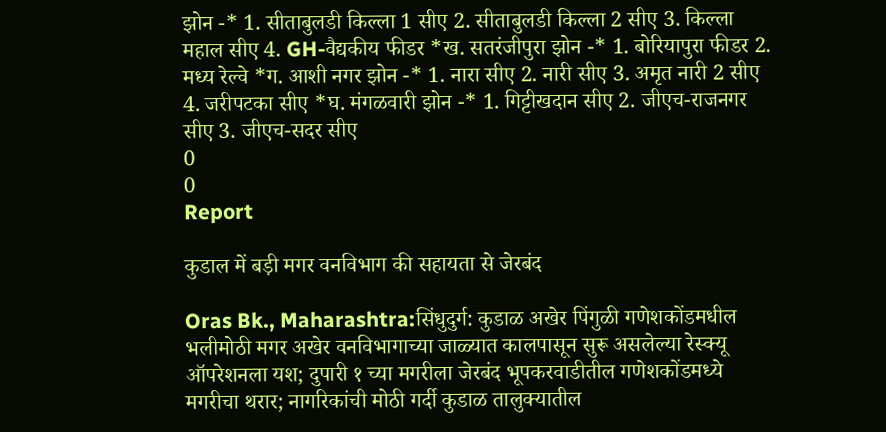झोन -* 1. सीताबुलडी किल्ला 1 सीए 2. सीताबुलडी किल्ला 2 सीए 3. किल्ला महाल सीए 4. GH-वैद्यकीय फीडर *ख. सतरंजीपुरा झोन -* 1. बोरियापुरा फीडर 2. मध्य रेल्वे *ग. आशी नगर झोन -* 1. नारा सीए 2. नारी सीए 3. अमृत नारी 2 सीए 4. जरीपटका सीए *घ. मंगळवारी झोन -* 1. गिट्टीखदान सीए 2. जीएच-राजनगर सीए 3. जीएच-सदर सीए
0
0
Report

कुडाल में बड़ी मगर वनविभाग की सहायता से जेरबंद

Oras Bk., Maharashtra:सिंधुदुर्ग: कुडाळ अखेर पिंगुळी गणेशकोंडमधील भलीमोठी मगर अखेर वनविभागाच्या जाळ्यात कालपासून सुरू असलेल्या रेस्क्यू ऑपरेशनला यश; दुपारी १ च्या मगरीला जेरबंद भूपकरवाडीतील गणेशकोंडमध्ये मगरीचा थरार; नागरिकांची मोठी गर्दी कुडाळ तालुक्यातील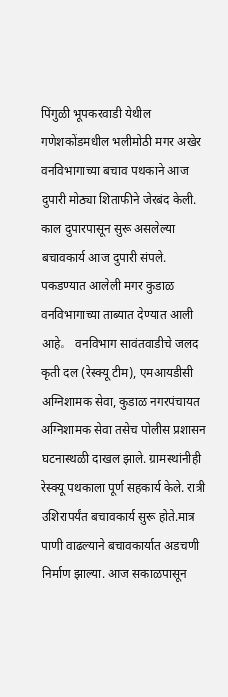पिंगुळी भूपकरवाडी येथील गणेशकोंडमधील भलीमोठी मगर अखेर वनविभागाच्या बचाव पथकाने आज दुपारी मोठ्या शिताफीने जेरबंद केली. काल दुपारपासून सुरू असलेल्या बचावकार्य आज दुपारी संपले. पकडण्यात आलेली मगर कुडाळ वनविभागाच्या ताब्यात देण्यात आली आहे。 वनविभाग सावंतवाडीचे जलद कृती दल (रेस्क्यू टीम), एमआयडीसी अग्निशामक सेवा, कुडाळ नगरपंचायत अग्निशामक सेवा तसेच पोलीस प्रशासन घटनास्थळी दाखल झाले. ग्रामस्थांनीही रेस्क्यू पथकाला पूर्ण सहकार्य केले. रात्री उशिरापर्यंत बचावकार्य सुरू होते.मात्र पाणी वाढल्याने बचावकार्यात अडचणी निर्माण झाल्या. आज सकाळपासून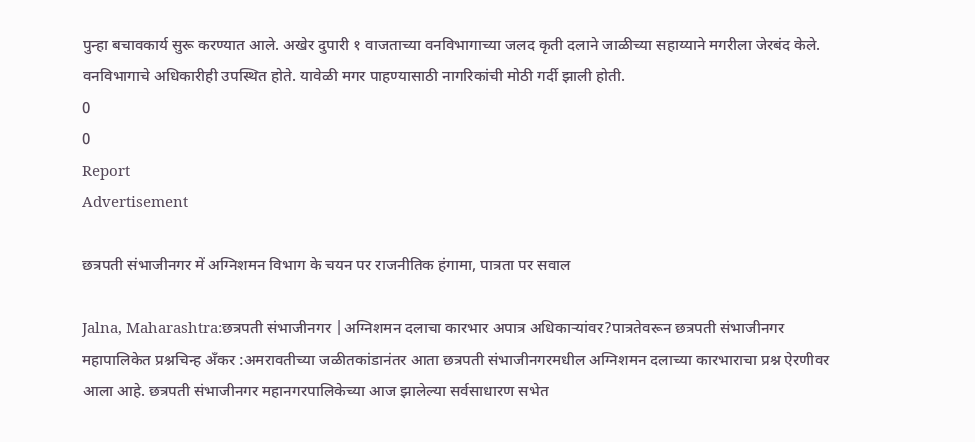पुन्हा बचावकार्य सुरू करण्यात आले. अखेर दुपारी १ वाजताच्या वनविभागाच्या जलद कृती दलाने जाळीच्या सहाय्याने मगरीला जेरबंद केले. वनविभागाचे अधिकारीही उपस्थित होते. यावेळी मगर पाहण्यासाठी नागरिकांची मोठी गर्दी झाली होती.
0
0
Report
Advertisement

छत्रपती संभाजीनगर में अग्निशमन विभाग के चयन पर राजनीतिक हंगामा, पात्रता पर सवाल

Jalna, Maharashtra:छत्रपती संभाजीनगर |अग्निशमन दलाचा कारभार अपात्र अधिकाऱ्यांवर?पात्रतेवरून छत्रपती संभाजीनगर महापालिकेत प्रश्नचिन्ह अँकर :अमरावतीच्या जळीतकांडानंतर आता छत्रपती संभाजीनगरमधील अग्निशमन दलाच्या कारभाराचा प्रश्न ऐरणीवर आला आहे. छत्रपती संभाजीनगर महानगरपालिकेच्या आज झालेल्या सर्वसाधारण सभेत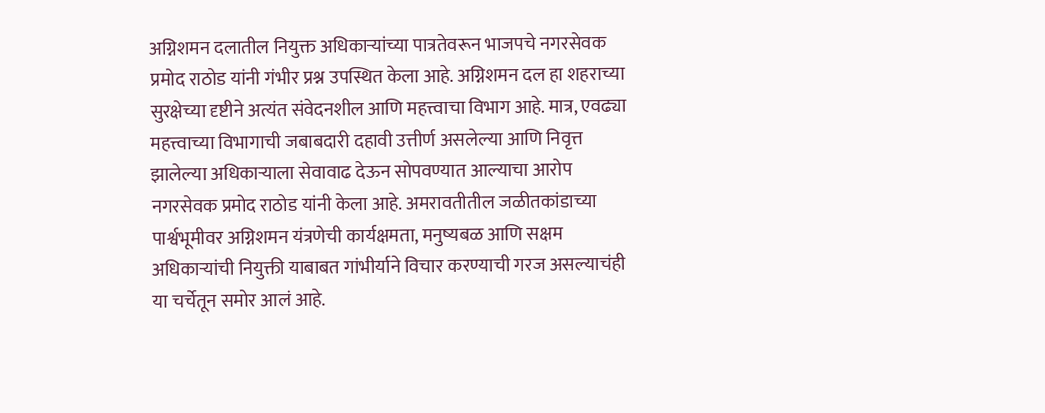अग्निशमन दलातील नियुक्त अधिकाऱ्यांच्या पात्रतेवरून भाजपचे नगरसेवक प्रमोद राठोड यांनी गंभीर प्रश्न उपस्थित केला आहे. अग्निशमन दल हा शहराच्या सुरक्षेच्या दृष्टीने अत्यंत संवेदनशील आणि महत्त्वाचा विभाग आहे. मात्र, एवढ्या महत्त्वाच्या विभागाची जबाबदारी दहावी उत्तीर्ण असलेल्या आणि निवृत्त झालेल्या अधिकाऱ्याला सेवावाढ देऊन सोपवण्यात आल्याचा आरोप नगरसेवक प्रमोद राठोड यांनी केला आहे. अमरावतीतील जळीतकांडाच्या पार्श्वभूमीवर अग्निशमन यंत्रणेची कार्यक्षमता, मनुष्यबळ आणि सक्षम अधिकाऱ्यांची नियुक्ती याबाबत गांभीर्याने विचार करण्याची गरज असल्याचंही या चर्चेतून समोर आलं आहे.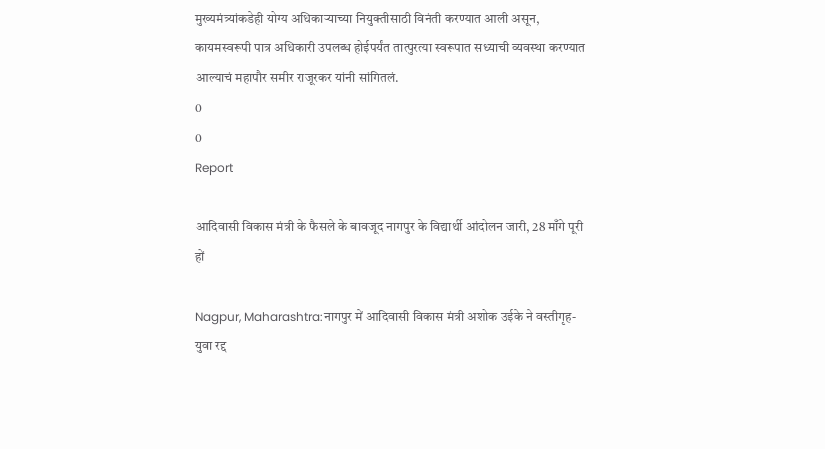मुख्यमंत्र्यांकडेही योग्य अधिकाऱ्याच्या नियुक्तीसाठी विनंती करण्यात आली असून, कायमस्वरूपी पात्र अधिकारी उपलब्ध होईपर्यंत तात्पुरत्या स्वरूपात सध्याची व्यवस्था करण्यात आल्याचं महापौर समीर राजूरकर यांनी सांगितलं.
0
0
Report

आदिवासी विकास मंत्री के फैसले के बावजूद नागपुर के विद्यार्थी आंदोलन जारी, 28 माँगे पूरी हों

Nagpur, Maharashtra:नागपुर में आदिवासी विकास मंत्री अशोक उईके ने वस्तीगृह-युवा रद्द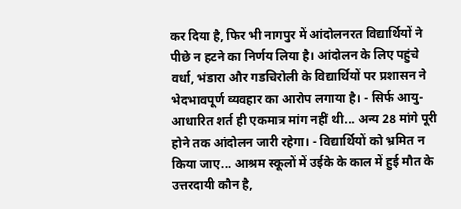कर दिया है, फिर भी नागपुर में आंदोलनरत विद्यार्थियों ने पीछे न हटने का निर्णय लिया है। आंदोलन के लिए पहुंचे वर्धा, भंडारा और गडचिरोली के विद्यार्थियों पर प्रशासन ने भेदभावपूर्ण व्यवहार का आरोप लगाया है। - सिर्फ आयु-आधारित शर्त ही एकमात्र मांग नहीं थी... अन्य 28 मांगे पूरी होने तक आंदोलन जारी रहेगा। - विद्यार्थियों को भ्रमित न किया जाए... आश्रम स्कूलों में उईके के काल में हुई मौत के उत्तरदायी कौन है,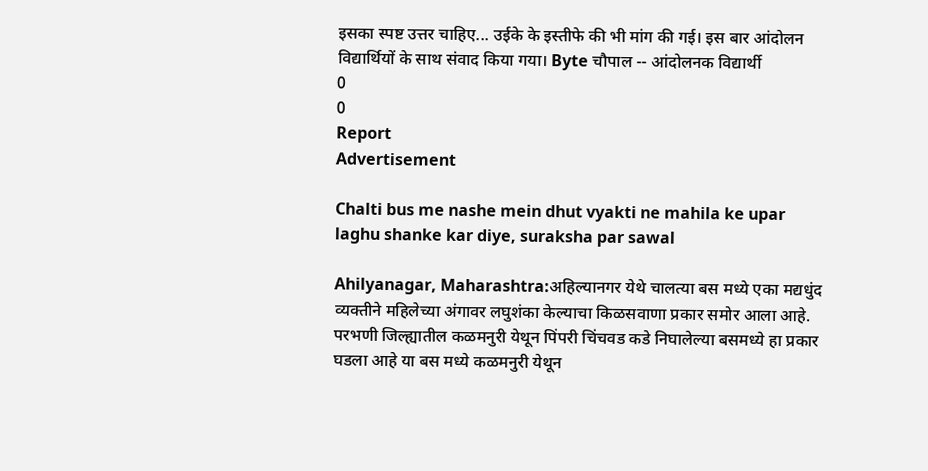इसका स्पष्ट उत्तर चाहिए... उईके के इस्तीफे की भी मांग की गई। इस बार आंदोलन विद्यार्थियों के साथ संवाद किया गया। Byte चौपाल -- आंदोलनक विद्यार्थी
0
0
Report
Advertisement

Chalti bus me nashe mein dhut vyakti ne mahila ke upar laghu shanke kar diye, suraksha par sawal

Ahilyanagar, Maharashtra:अहिल्यानगर येथे चालत्या बस मध्ये एका मद्यधुंद व्यक्तीने महिलेच्या अंगावर लघुशंका केल्याचा किळसवाणा प्रकार समोर आला आहे. परभणी जिल्ह्यातील कळमनुरी येथून पिंपरी चिंचवड कडे निघालेल्या बसमध्ये हा प्रकार घडला आहे या बस मध्ये कळमनुरी येथून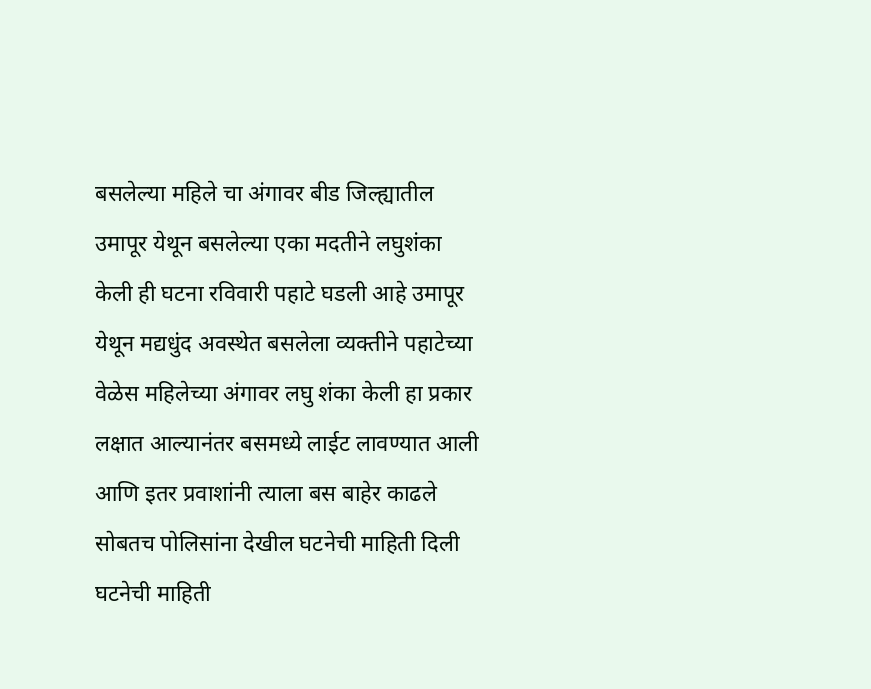बसलेल्या महिले चा अंगावर बीड जिल्ह्यातील उमापूर येथून बसलेल्या एका मदतीने लघुशंका केली ही घटना रविवारी पहाटे घडली आहे उमापूर येथून मद्यधुंद अवस्थेत बसलेला व्यक्तीने पहाटेच्या वेळेस महिलेच्या अंगावर लघु शंका केली हा प्रकार लक्षात आल्यानंतर बसमध्ये लाईट लावण्यात आली आणि इतर प्रवाशांनी त्याला बस बाहेर काढले सोबतच पोलिसांना देखील घटनेची माहिती दिली घटनेची माहिती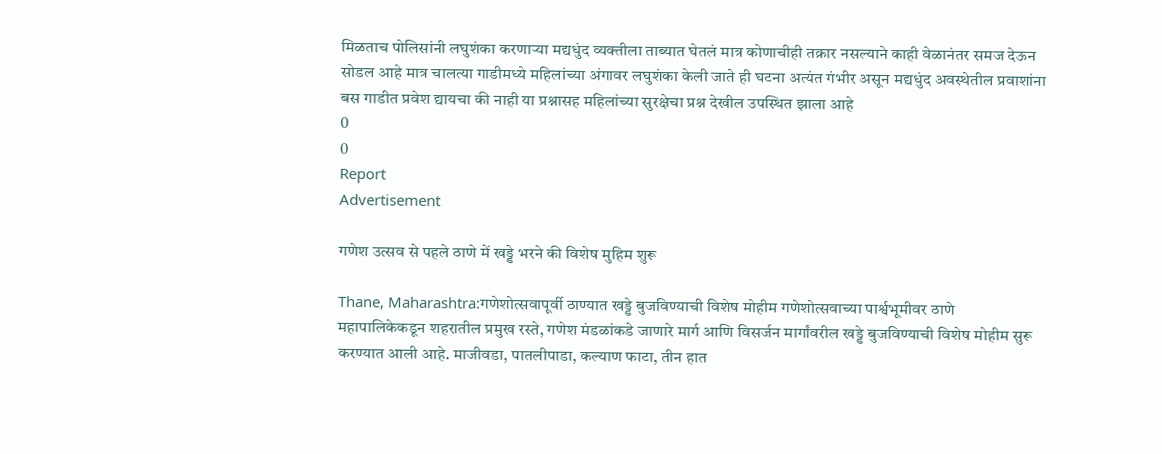मिळताच पोलिसांनी लघुशंका करणाऱ्या मद्यधुंद व्यक्तीला ताब्यात घेतलं मात्र कोणाचीही तक्रार नसल्याने काही वेळानंतर समज देऊन सोडल आहे मात्र चालत्या गाडीमध्ये महिलांच्या अंगावर लघुशंका केली जाते ही घटना अत्यंत गंभीर असून मद्यधुंद अवस्थेतील प्रवाशांना बस गाडीत प्रवेश द्यायचा की नाही या प्रश्नासह महिलांच्या सुरक्षेचा प्रश्न देखील उपस्थित झाला आहे
0
0
Report
Advertisement

गणेश उत्सव से पहले ठाणे में खड्डे भरने की विशेष मुहिम शुरू

Thane, Maharashtra:गणेशोत्सवापूर्वी ठाण्यात खड्डे बुजविण्याची विशेष मोहीम गणेशोत्सवाच्या पार्श्वभूमीवर ठाणे महापालिकेकडून शहरातील प्रमुख रस्ते, गणेश मंडळांकडे जाणारे मार्ग आणि विसर्जन मार्गांवरील खड्डे बुजविण्याची विशेष मोहीम सुरू करण्यात आली आहे. माजीवडा, पातलीपाडा, कल्याण फाटा, तीन हात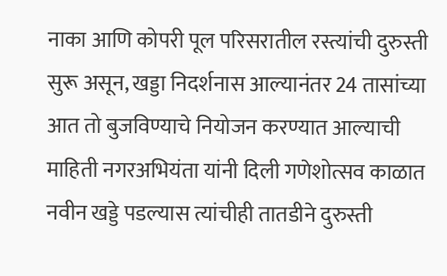नाका आणि कोपरी पूल परिसरातील रस्त्यांची दुरुस्ती सुरू असून, खड्डा निदर्शनास आल्यानंतर 24 तासांच्या आत तो बुजविण्याचे नियोजन करण्यात आल्याची माहिती नगरअभियंता यांनी दिली गणेशोत्सव काळात नवीन खड्डे पडल्यास त्यांचीही तातडीने दुरुस्ती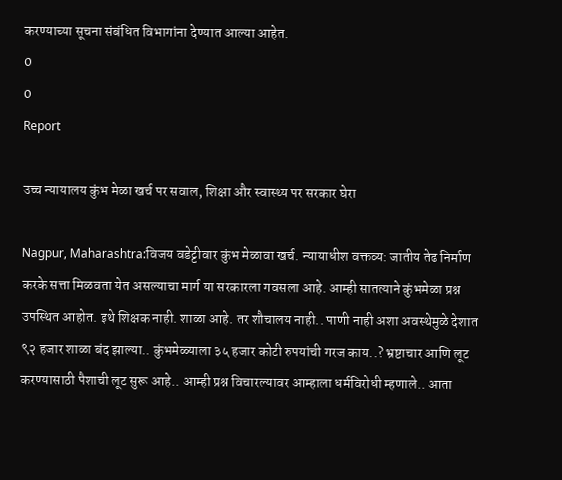करण्याच्या सूचना संबंधित विभागांना देण्यात आल्या आहेत.
0
0
Report

उच्च न्यायालय कुंभ मेळा खर्च पर सवाल, शिक्षा और स्वास्थ्य पर सरकार घेरा

Nagpur, Maharashtra:विजय वडेट्टीवार कुंभ मेळावा खर्च. न्यायाधीश वक्तव्य: जातीय तेढ निर्माण करके सत्ता मिळवता येत असल्याचा मार्ग या सरकारला गवसला आहे. आम्ही सातत्याने कुंभमेळा प्रश्न उपस्थित आहोत. इथे शिक्षक नाही. शाळा आहे. तर शौचालय नाही.. पाणी नाही अशा अवस्थेमुळे देशात ९२ हजार शाळा बंद झाल्या.. कुंभमेळ्याला ३५ हजार कोटी रुपयांची गरज काय..? भ्रष्टाचार आणि लूट करण्यासाठी पैशाची लूट सुरू आहे.. आम्ही प्रश्न विचारल्यावर आम्हाला धर्मविरोधी म्हणाले.. आता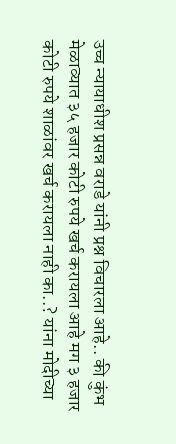उच्च न्यायाधीश प्रसन्न वराडे यांनी प्रश्न विचारला आहे.. की कुंभ मेळाव्यात ३५ हजार कोटी रुपये खर्च करायला आहे मग ३ हजार कोटी रुपये शाळांवर खर्च करायला नाही का..? यांना मोदीच्या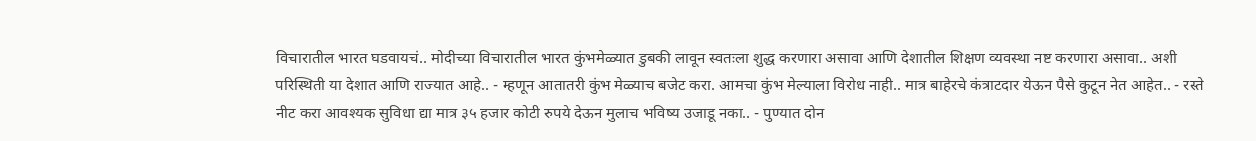विचारातील भारत घडवायचं.. मोदीच्या विचारातील भारत कुंभमेळ्यात डुबकी लावून स्वतःला शुद्ध करणारा असावा आणि देशातील शिक्षण व्यवस्था नष्ट करणारा असावा.. अशी परिस्थिती या देशात आणि राज्यात आहे.. - म्हणून आतातरी कुंभ मेळ्याच बजेट करा. आमचा कुंभ मेल्याला विरोध नाही.. मात्र बाहेरचे कंत्राटदार येऊन पैसे कुटून नेत आहेत.. - रस्ते नीट करा आवश्यक सुविधा द्या मात्र ३५ हजार कोटी रुपये देऊन मुलाच भविष्य उजाडू नका.. - पुण्यात दोन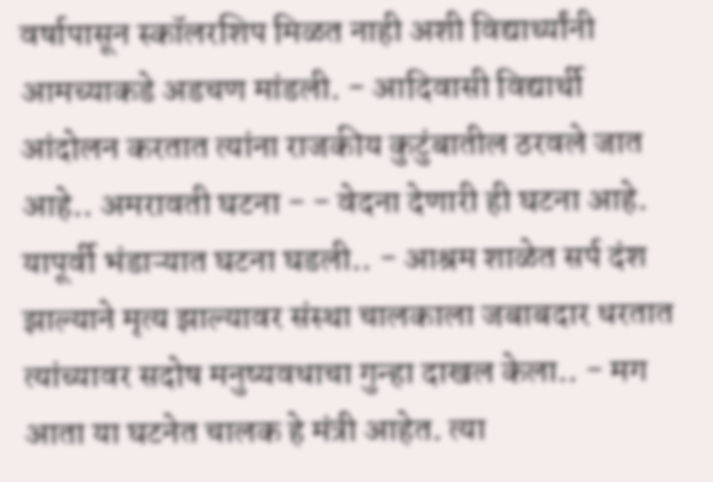वर्षापासून स्कॉलरशिप मिळत नाही अशी विद्यार्थ्यांनी आमच्याकडे अडचण मांडली. - आदिवासी विद्यार्थी आंदोलन करतात त्यांना राजकीय कुटुंबातील ठरवले जात आहे.. अमरावती घटना - - वेदना देणारी ही घटना आहे. यापूर्वी भंडाऱ्यात घटना घडली.. - आश्रम शाळेत सर्प दंश झाल्याने मृत्य झाल्यावर संस्था चालकाला जबाबदार धरतात त्यांच्यावर सदोष मनुष्यवधाचा गुन्हा दाखल केला.. - मग आता या घटनेत चालक हे मंत्री आहेत. त्या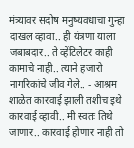मंत्र्यावर सदोष मनुष्यवधाचा गुन्हा दाखल व्हावा.. ही यंत्रणा याला जबाबदार.. ते व्हेंटिलेटर काही कामाचे नाही.. त्याने हजारो नागरिकांचे जीव गेले.. - आश्रम शाळेत कारवाई झाली तशीच इथे कारवाई व्हावी.. मी स्वतः तिथे जाणार.. कारवाई होणार नाही तो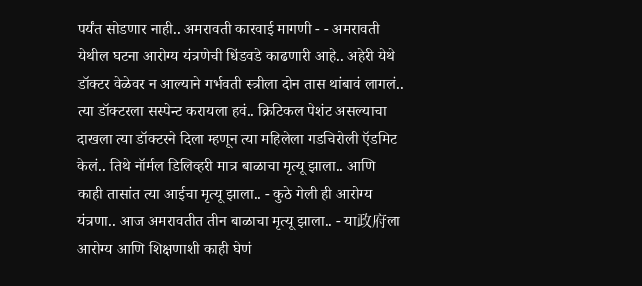पर्यंत सोडणार नाही.. अमरावती कारवाई मागणी - - अमरावती येथील घटना आरोग्य यंत्रणेची धिंडवडे काढणारी आहे.. अहेरी येथे डॉक्टर वेळेवर न आल्याने गर्भवती स्त्रीला दोन तास थांबावं लागलं.. त्या डॉक्टरला सस्पेन्ट करायला हवं.. क्रिटिकल पेशंट असल्याचा दाखला त्या डॉक्टरने दिला म्हणून त्या महिलेला गडचिरोली ऍडमिट केलं.. तिथे नॉर्मल डिलिव्हरी मात्र बाळाचा मृत्यू झाला.. आणि काही तासांत त्या आईचा मृत्यू झाला.. - कुठे गेली ही आरोग्य यंत्रणा.. आज अमरावतीत तीन बाळाचा मृत्यू झाला.. - या政府ला आरोग्य आणि शिक्षणाशी काही घेणं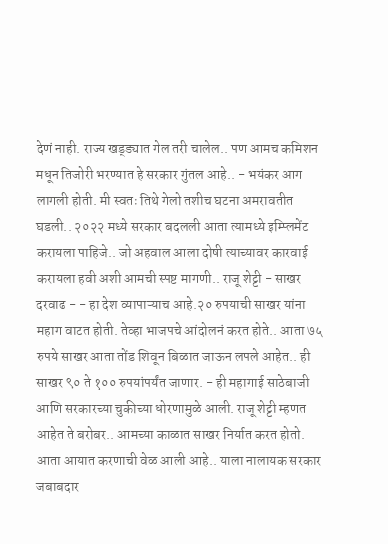देणं नाही. राज्य खड्ड्यात गेल तरी चालेल.. पण आमच कमिशन मधून तिजोरी भरण्यात हे सरकार गुंतल आहे.. - भयंकर आग लागली होती. मी स्वतः तिथे गेलो तशीच घटना अमरावतीत घडली.. २०२२ मध्ये सरकार बदलली आता त्यामध्ये इम्प्लिमेंट करायला पाहिजे.. जो अहवाल आला दोषी त्याच्यावर कारवाई करायला हवी अशी आमची स्पष्ट मागणी.. राजू शेट्टी - साखर दरवाढ - - हा देश व्यापाऱ्याच आहे.२० रुपयाची साखर यांना महाग वाटत होती. तेव्हा भाजपचे आंदोलनं करत होते.. आता ७५ रुपये साखर आता तोंड शिवून बिळात जाऊन लपले आहेत.. ही साखर ९० ते १०० रुपयांपर्यंत जाणार. - ही महागाई साठेबाजी आणि सरकारच्या चुकीच्या धोरणामुळे आली. राजू शेट्टी म्हणत आहेत ते बरोबर.. आमच्या काळात साखर निर्यात करत होतो. आता आयात करणाची वेळ आली आहे.. याला नालायक सरकार जबाबदार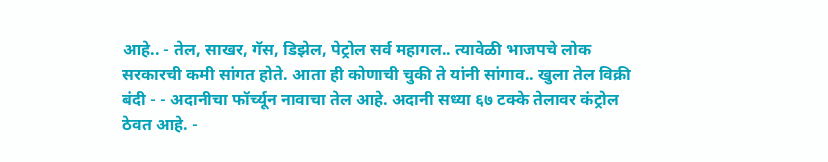आहे.. - तेल, साखर, गॅस, डिझेल, पेट्रोल सर्व महागल.. त्यावेळी भाजपचे लोक सरकारची कमी सांगत होते. आता ही कोणाची चुकी ते यांनी सांगाव.. खुला तेल विक्री बंदी - - अदानीचा फॉर्च्यून नावाचा तेल आहे. अदानी सध्या ६७ टक्के तेलावर कंट्रोल ठेवत आहे. -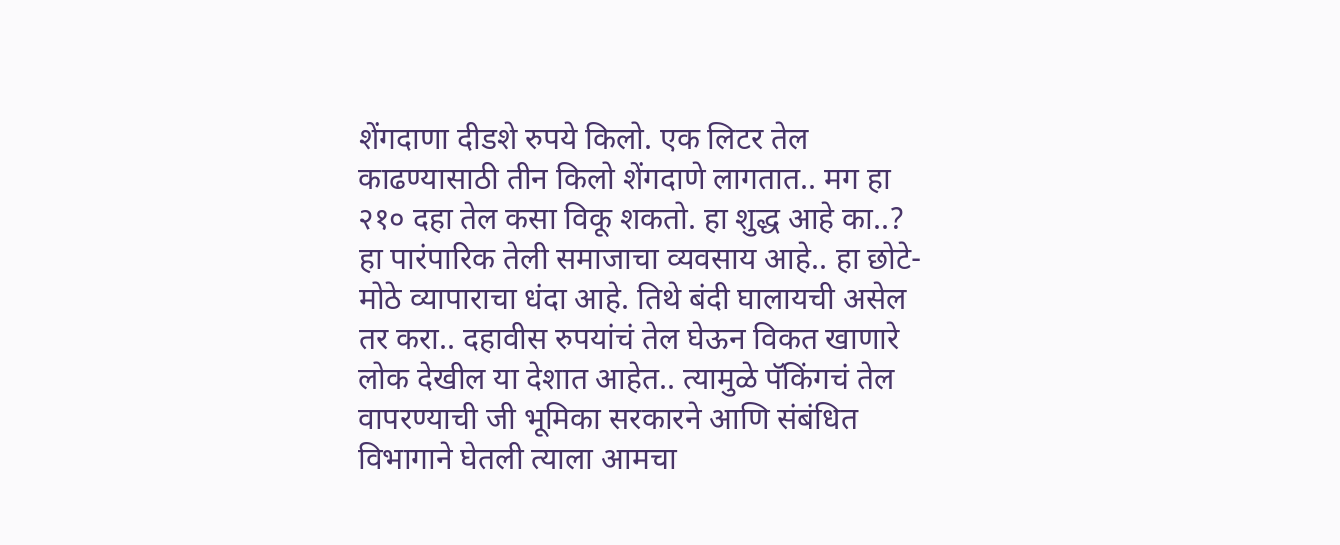शेंगदाणा दीडशे रुपये किलो. एक लिटर तेल काढण्यासाठी तीन किलो शेंगदाणे लागतात.. मग हा २१० दहा तेल कसा विकू शकतो. हा शुद्ध आहे का..? हा पारंपारिक तेली समाजाचा व्यवसाय आहे.. हा छोटे-मोठे व्यापाराचा धंदा आहे. तिथे बंदी घालायची असेल तर करा.. दहावीस रुपयांचं तेल घेऊन विकत खाणारे लोक देखील या देशात आहेत.. त्यामुळे पॅकिंगचं तेल वापरण्याची जी भूमिका सरकारने आणि संबंधित विभागाने घेतली त्याला आमचा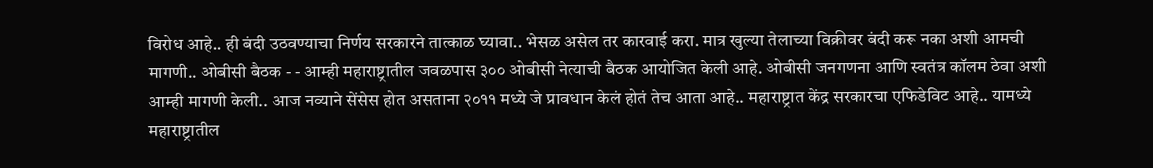विरोध आहे.. ही बंदी उठवण्याचा निर्णय सरकारने तात्काळ घ्यावा.. भेसळ असेल तर कारवाई करा. मात्र खुल्या तेलाच्या विक्रीवर बंदी करू नका अशी आमची मागणी.. ओबीसी बैठक - - आम्ही महाराष्ट्रातील जवळपास ३०० ओबीसी नेत्याची बैठक आयोजित केली आहे. ओबीसी जनगणना आणि स्वतंत्र कॉलम ठेवा अशी आम्ही मागणी केली.. आज नव्याने सेंसेस होत असताना २०११ मध्ये जे प्रावधान केलं होतं तेच आता आहे.. महाराष्ट्रात केंद्र सरकारचा एफिडेविट आहे.. यामध्ये महाराष्ट्रातील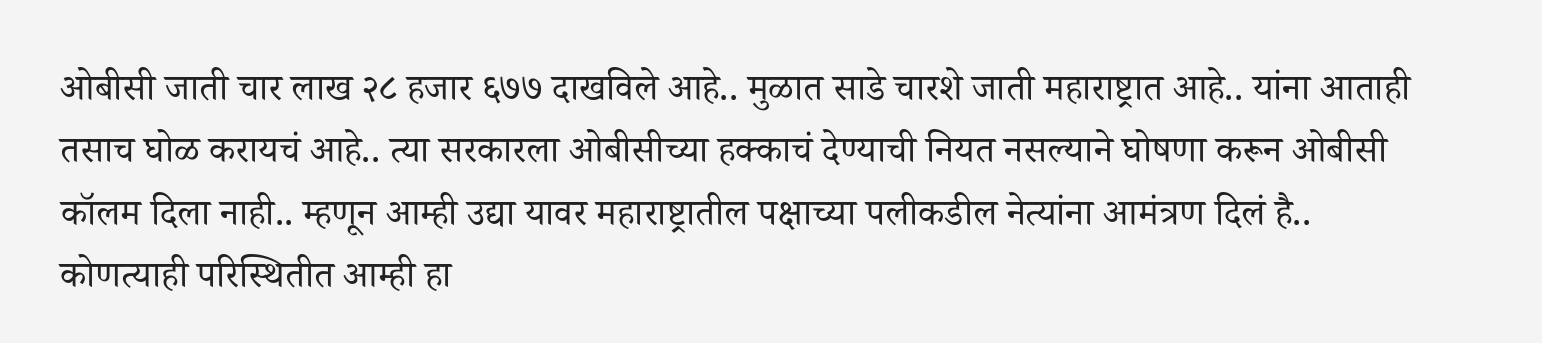ओबीसी जाती चार लाख २८ हजार ६७७ दाखविले आहे.. मुळात साडे चारशे जाती महाराष्ट्रात आहे.. यांना आताही तसाच घोळ करायचं आहे.. त्या सरकारला ओबीसीच्या हक्काचं देण्याची नियत नसल्याने घोषणा करून ओबीसी कॉलम दिला नाही.. म्हणून आम्ही उद्या यावर महाराष्ट्रातील पक्षाच्या पलीकडील नेत्यांना आमंत्रण दिलं है.. कोणत्याही परिस्थितीत आम्ही हा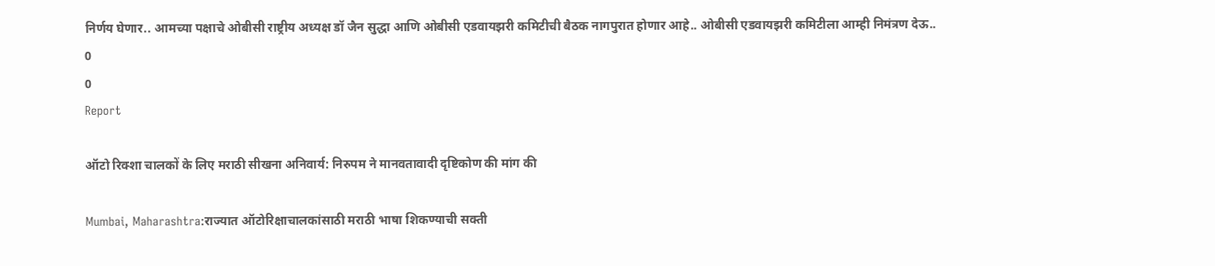निर्णय घेणार.. आमच्या पक्षाचे ओबीसी राष्ट्रीय अध्यक्ष डॉ जैन सुद्धा आणि ओबीसी एडवायझरी कमिटीची बैठक नागपुरात होणार आहे.. ओबीसी एडवायझरी कमिटीला आम्ही निमंत्रण देऊ..
0
0
Report

ऑटो रिक्शा चालकों के लिए मराठी सीखना अनिवार्य: निरुपम ने मानवतावादी दृष्टिकोण की मांग की

Mumbai, Maharashtra:राज्यात ऑटोरिक्षाचालकांसाठी मराठी भाषा शिकण्याची सक्ती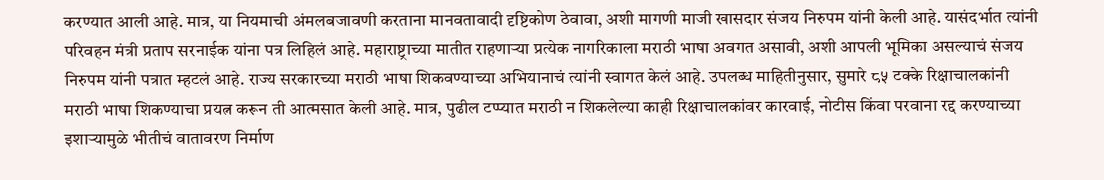करण्यात आली आहे. मात्र, या नियमाची अंमलबजावणी करताना मानवतावादी दृष्टिकोण ठेवावा, अशी मागणी माजी खासदार संजय निरुपम यांनी केली आहे. यासंदर्भात त्यांनी परिवहन मंत्री प्रताप सरनाईक यांना पत्र लिहिलं आहे. महाराष्ट्राच्या मातीत राहणाऱ्या प्रत्येक नागरिकाला मराठी भाषा अवगत असावी, अशी आपली भूमिका असल्याचं संजय निरुपम यांनी पत्रात म्हटलं आहे. राज्य सरकारच्या मराठी भाषा शिकवण्याच्या अभियानाचं त्यांनी स्वागत केलं आहे. उपलब्ध माहितीनुसार, सुमारे ८५ टक्के रिक्षाचालकांनी मराठी भाषा शिकण्याचा प्रयत्न करून ती आत्मसात केली आहे. मात्र, पुढील टप्प्यात मराठी न शिकलेल्या काही रिक्षाचालकांवर कारवाई, नोटीस किंवा परवाना रद्द करण्याच्या इशाऱ्यामुळे भीतीचं वातावरण निर्माण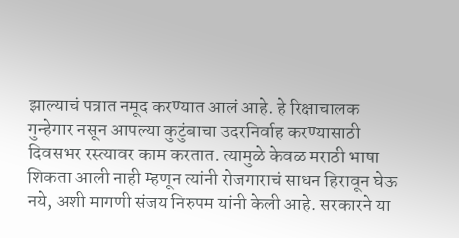झाल्याचं पत्रात नमूद करण्यात आलं आहे. हे रिक्षाचालक गुन्हेगार नसून आपल्या कुटुंबाचा उदरनिर्वाह करण्यासाठी दिवसभर रस्त्यावर काम करतात. त्यामुळे केवळ मराठी भाषा शिकता आली नाही म्हणून त्यांनी रोजगाराचं साधन हिरावून घेऊ नये, अशी मागणी संजय निरुपम यांनी केली आहे. सरकारने या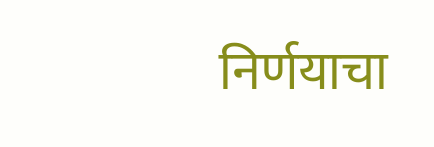निर्णयाचा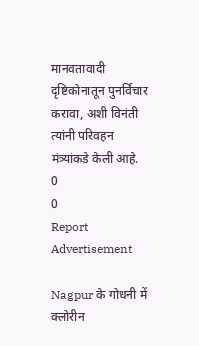मानवतावादी दृष्टिकोनातून पुनर्विचार करावा, अशी विनंती त्यांनी परिवहन मंत्र्यांकडे केली आहे.
0
0
Report
Advertisement

Nagpur के गोधनी में क्लोरीन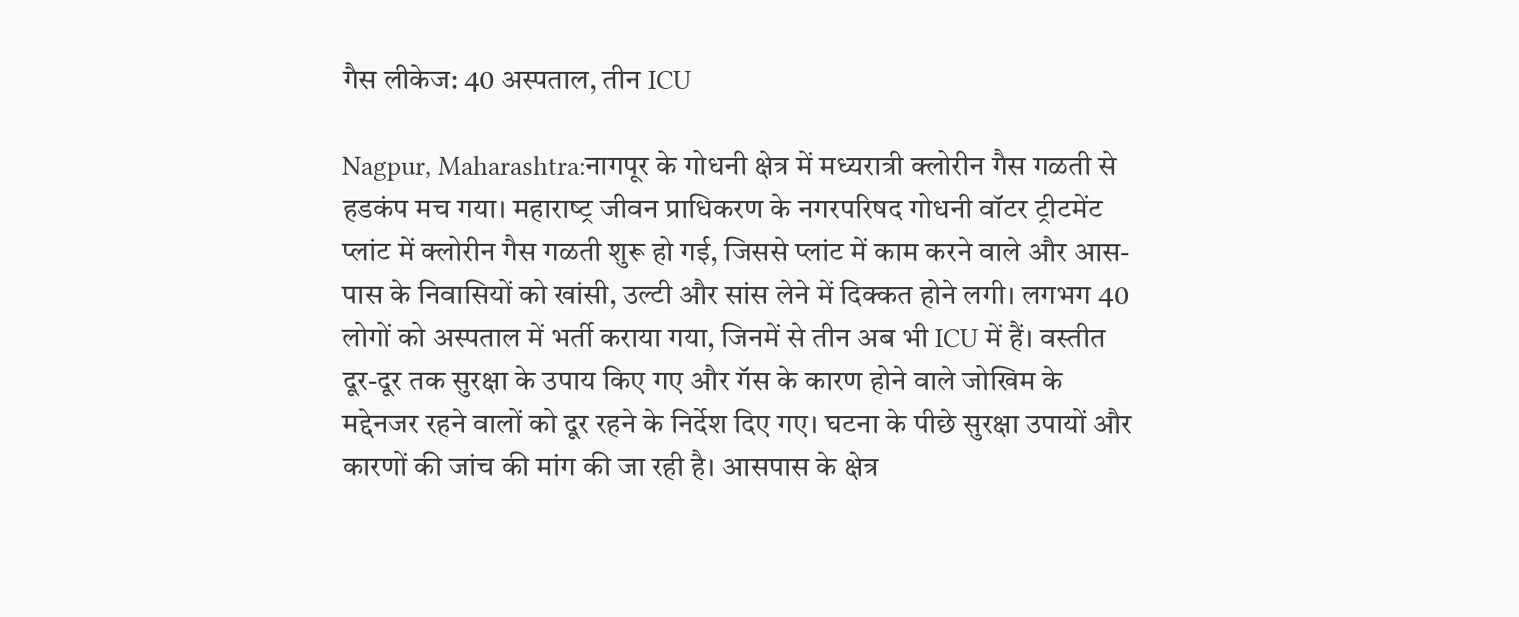गैस लीकेज: 40 अस्पताल, तीन ICU

Nagpur, Maharashtra:नागपूर के गोधनी क्षेत्र में मध्यरात्री क्लोरीन गैस गळती से हडकंप मच गया। महाराष्‍ट्र जीवन प्राधिकरण के नगरपरिषद गोधनी वॉटर ट्रीटमेंट प्लांट में क्लोरीन गैस गळती शुरू हो गई, जिससे प्लांट में काम करने वाले और आस-पास के निवासियों को खांसी, उल्टी और सांस लेने में दिक्कत होने लगी। लगभग 40 लोगों को अस्पताल में भर्ती कराया गया, जिनमें से तीन अब भी ICU में हैं। वस्तीत दूर-दूर तक सुरक्षा के उपाय किए गए और गॅस के कारण होने वाले जोखिम के मद्देनजर रहने वालों को दूर रहने के निर्देश दिए गए। घटना के पीछे सुरक्षा उपायों और कारणों की जांच की मांग की जा रही है। आसपास के क्षेत्र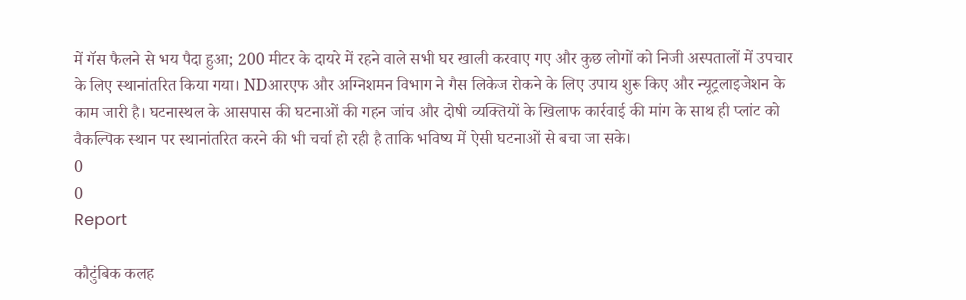में गॅस फैलने से भय पैदा हुआ; 200 मीटर के दायरे में रहने वाले सभी घर खाली करवाए गए और कुछ लोगों को निजी अस्पतालों में उपचार के लिए स्थानांतरित किया गया। NDआरएफ और अग्निशमन विभाग ने गैस लिकेज रोकने के लिए उपाय शुरू किए और न्यूट्रलाइजेशन के काम जारी है। घटनास्थल के आसपास की घटनाओं की गहन जांच और दोषी व्यक्तियों के खिलाफ कार्रवाई की मांग के साथ ही प्लांट को वैकल्पिक स्थान पर स्थानांतरित करने की भी चर्चा हो रही है ताकि भविष्य में ऐसी घटनाओं से बचा जा सके।
0
0
Report

कौटुंबिक कलह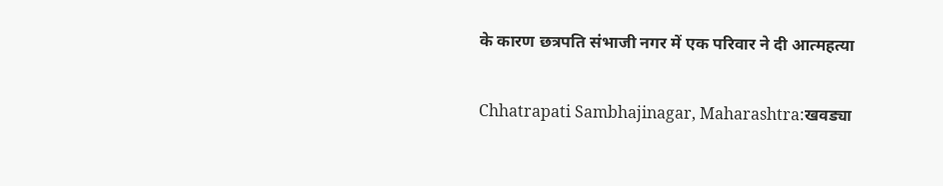के कारण छत्रपति संभाजी नगर में एक परिवार ने दी आत्महत्या

Chhatrapati Sambhajinagar, Maharashtra:खवड्या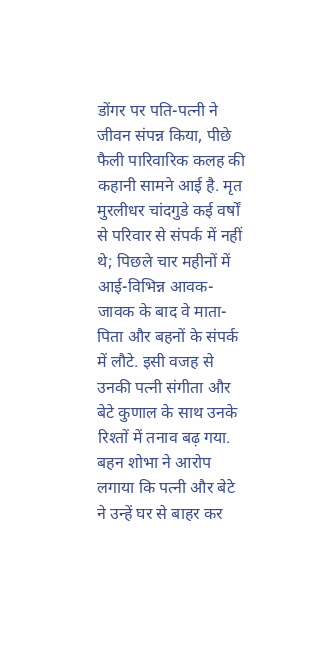डोंगर पर पति-पत्नी ने जीवन संपन्न किया, पीछे फैली पारिवारिक कलह की कहानी सामने आई है. मृत मुरलीधर चांदगुडे कई वर्षों से परिवार से संपर्क में नहीं थे; पिछले चार महीनों में आई-विभिन्न आवक-जावक के बाद वे माता-पिता और बहनों के संपर्क में लौटे. इसी वजह से उनकी पत्नी संगीता और बेटे कुणाल के साथ उनके रिश्तों में तनाव बढ़ गया. बहन शोभा ने आरोप लगाया कि पत्नी और बेटे ने उन्हें घर से बाहर कर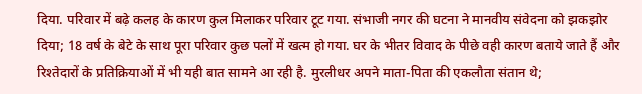दिया. परिवार में बढ़े कलह के कारण कुल मिलाकर परिवार टूट गया. संभाजी नगर की घटना ने मानवीय संवेदना को झकझोर दिया; 18 वर्ष के बेटे के साथ पूरा परिवार कुछ पलों में खत्म हो गया. घर के भीतर विवाद के पीछे वही कारण बताये जाते हैं और रिश्तेदारों के प्रतिक्रियाओं में भी यही बात सामने आ रही है. मुरलीधर अपने माता-पिता की एकलौता संतान थे;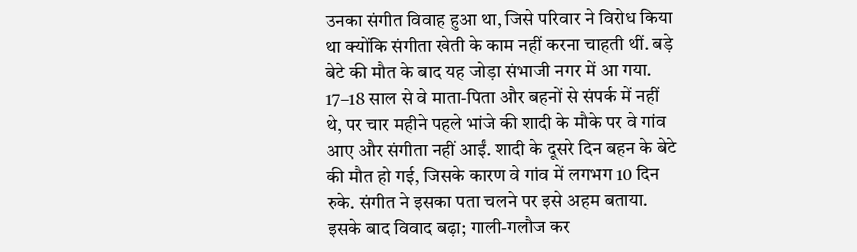उनका संगीत विवाह हुआ था, जिसे परिवार ने विरोध किया था क्योंकि संगीता खेती के काम नहीं करना चाहती थीं. बड़े बेटे की मौत के बाद यह जोड़ा संभाजी नगर में आ गया. 17–18 साल से वे माता-पिता और बहनों से संपर्क में नहीं थे, पर चार महीने पहले भांजे की शादी के मौके पर वे गांव आए और संगीता नहीं आईं. शादी के दूसरे दिन बहन के बेटे की मौत हो गई, जिसके कारण वे गांव में लगभग 10 दिन रुके. संगीत ने इसका पता चलने पर इसे अहम बताया. इसके बाद विवाद बढ़ा; गाली-गलौज कर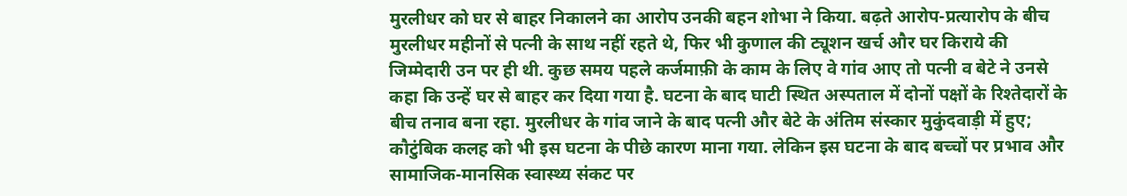मुरलीधर को घर से बाहर निकालने का आरोप उनकी बहन शोभा ने किया. बढ़ते आरोप-प्रत्यारोप के बीच मुरलीधर महीनों से पत्नी के साथ नहीं रहते थे, फिर भी कुणाल की ट्यूशन खर्च और घर किराये की जिम्मेदारी उन पर ही थी. कुछ समय पहले कर्जमाफ़ी के काम के लिए वे गांव आए तो पत्नी व बेटे ने उनसे कहा कि उन्हें घर से बाहर कर दिया गया है. घटना के बाद घाटी स्थित अस्पताल में दोनों पक्षों के रिश्तेदारों के बीच तनाव बना रहा. मुरलीधर के गांव जाने के बाद पत्नी और बेटे के अंतिम संस्कार मुकुंदवाड़ी में हुए; कौटुंबिक कलह को भी इस घटना के पीछे कारण माना गया. लेकिन इस घटना के बाद बच्चों पर प्रभाव और सामाजिक-मानसिक स्वास्थ्य संकट पर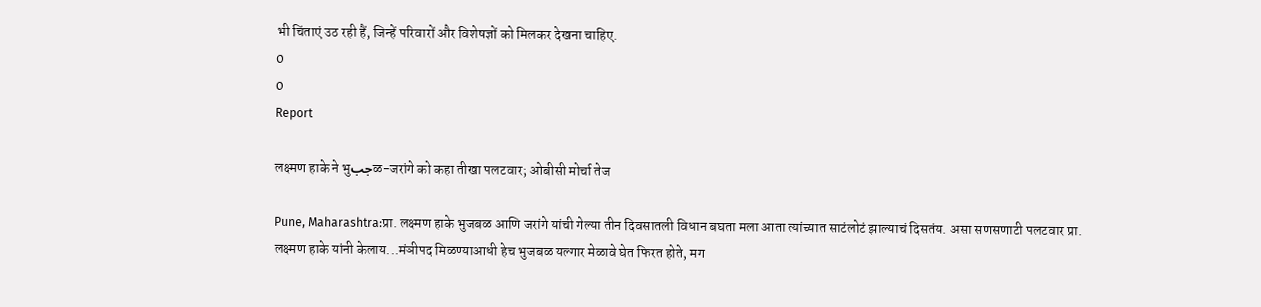भी चिंताएं उठ रही हैं, जिन्हें परिवारों और विशेषज्ञों को मिलकर देखना चाहिए.
0
0
Report

लक्ष्मण हाके ने भुجبळ-जरांगे को कहा तीखा पलटवार; ओबीसी मोर्चा तेज

Pune, Maharashtra:प्रा. लक्ष्मण हाके भुजबळ आणि जरांगे यांची गेल्या तीन दिवसातली विधान बघता मला आता त्यांच्यात साटंलोटं झाल्याचं दिसतंय. असा सणसणाटी पलटवार प्रा. लक्ष्मण हाके यांनी केलाय...मंञीपद मिळण्याआधी हेच भुजबळ यल्गार मेळावे घेत फिरत होते, मग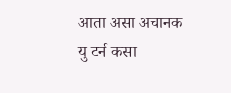आता असा अचानक यु टर्न कसा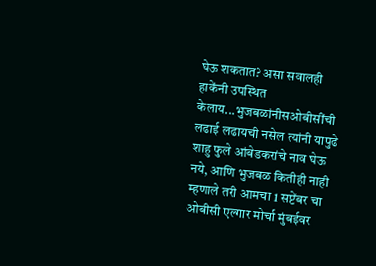घेऊ शकतात? असा सवालही हाकेंनी उपस्थित केलाय...भुजबळांनीसओबीसींची लढाई लढायची नसेल त्यांनी यापुढे शाहु फुले आंबेडकरांचे नाव घेऊ नये, आणि भुजबळ कितीही नाही म्हणाले तरी आमचा 1 सप्टेंबर चा ओबीसी एल्गार मोर्चा मुंबईवर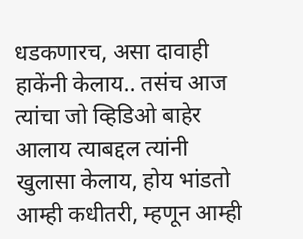धडकणारच, असा दावाही हाकेंनी केलाय.. तसंच आज त्यांचा जो व्हिडिओ बाहेर आलाय त्याबद्दल त्यांनी खुलासा केलाय, होय भांडतो आम्ही कधीतरी, म्हणून आम्ही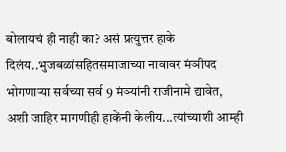बोलायचं ही नाही का? असं प्रत्युत्तर हाके दिलंय..भुजबळांसहितसमाजाच्या नावावर मंञीपद भोगणाऱ्या सर्वच्या सर्व 9 मंञ्यांनी राजीनामे द्यावेत, अशी जाहिर मागणीही हाकेंनी केलीय...त्यांच्याशी आम्ही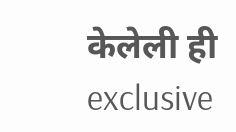केलेली ही exclusive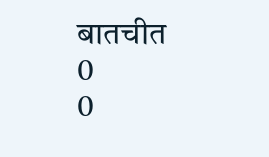बातचीत
0
0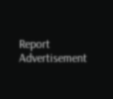Report
Advertisement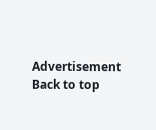Advertisement
Back to top